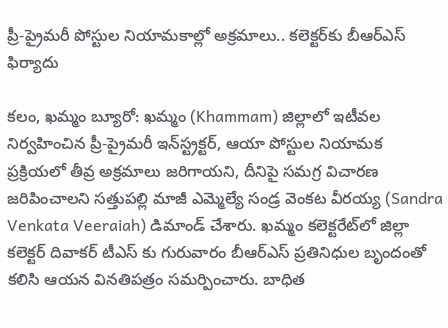ప్రీ-ప్రైమరీ పోస్టుల నియామకాల్లో అక్రమాలు.. కలెక్టర్‌కు బీఆర్ఎస్ ఫిర్యాదు

కలం, ఖమ్మం బ్యూరో: ఖమ్మం (Khammam) జిల్లాలో ఇటీవల నిర్వహించిన ప్రీ-ప్రైమరీ ఇన్‌స్ట్రక్టర్, ఆయా పోస్టుల నియామక ప్రక్రియలో తీవ్ర అక్రమాలు జరిగాయని, దీనిపై సమగ్ర విచారణ జరిపించాలని సత్తుపల్లి మాజీ ఎమ్మెల్యే సండ్ర వెంకట వీరయ్య (Sandra Venkata Veeraiah) డిమాండ్ చేశారు. ఖమ్మం కలెక్టరేట్‌లో జిల్లా కలెక్టర్ దివాకర్ టీఎస్ కు గురువారం బీఆర్‌ఎస్ ప్రతినిధుల బృందంతో కలిసి ఆయన వినతిపత్రం సమర్పించారు. బాధిత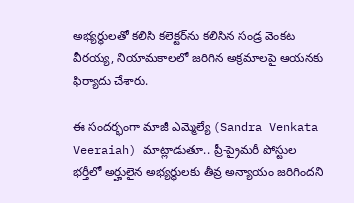అభ్యర్థులతో కలిసి కలెక్టర్‌ను కలిసిన సండ్ర వెంకట వీరయ్య, నియామకాలలో జరిగిన అక్రమాలపై ఆయనకు ఫిర్యాదు చేశారు.

ఈ సందర్భంగా మాజీ ఎమ్మెల్యే (Sandra Venkata Veeraiah) మాట్లాడుతూ.. ప్రీ-ప్రైమరీ పోస్టుల భర్తీలో అర్హులైన అభ్యర్థులకు తీవ్ర అన్యాయం జరిగిందని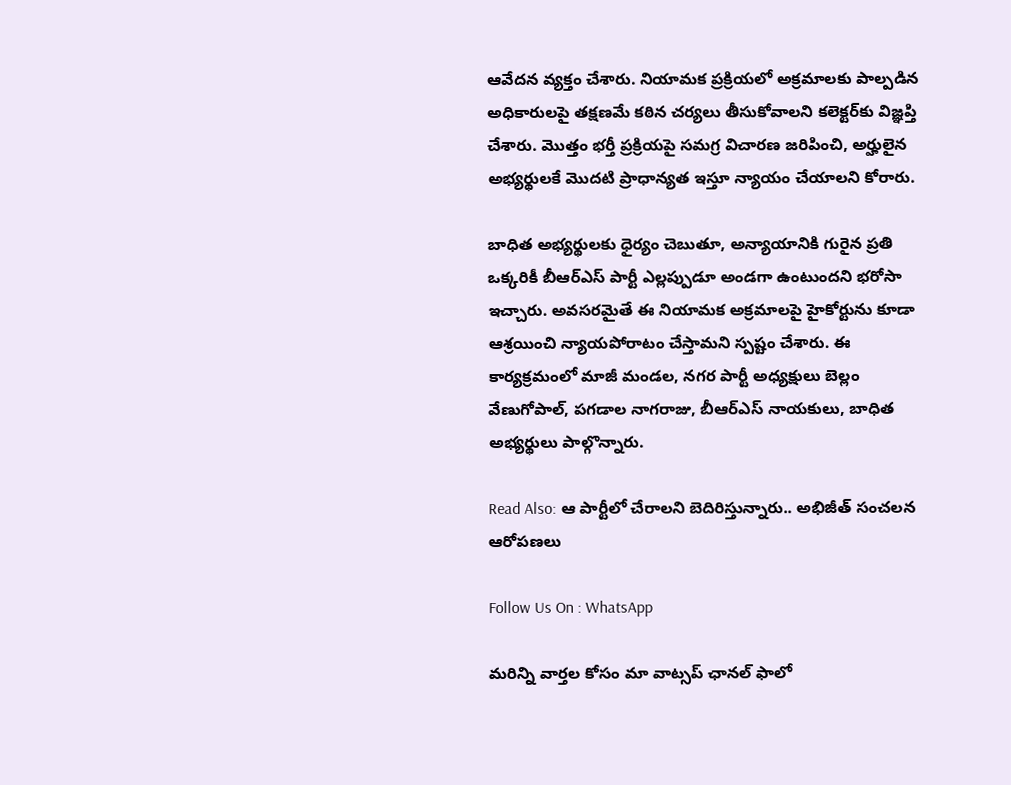ఆవేదన వ్యక్తం చేశారు. నియామక ప్రక్రియలో అక్రమాలకు పాల్పడిన అధికారులపై తక్షణమే కఠిన చర్యలు తీసుకోవాలని కలెక్టర్‌కు విజ్ఞప్తి చేశారు. మొత్తం భర్తీ ప్రక్రియపై సమగ్ర విచారణ జరిపించి, అర్హులైన అభ్యర్థులకే మొదటి ప్రాధాన్యత ఇస్తూ న్యాయం చేయాలని కోరారు.

బాధిత అభ్యర్థులకు ధైర్యం చెబుతూ, అన్యాయానికి గురైన ప్రతి ఒక్కరికీ బీఆర్‌ఎస్ పార్టీ ఎల్లప్పుడూ అండగా ఉంటుందని భరోసా ఇచ్చారు. అవసరమైతే ఈ నియామక అక్రమాలపై హైకోర్టును కూడా ఆశ్రయించి న్యాయపోరాటం చేస్తామని స్పష్టం చేశారు. ఈ కార్యక్రమంలో మాజీ మండల, నగర పార్టీ అధ్యక్షులు బెల్లం వేణుగోపాల్, పగడాల నాగరాజు, బీఆర్‌ఎస్ నాయకులు, బాధిత అభ్యర్థులు పాల్గొన్నారు.

Read Also: ఆ పార్టీలో చేరాల‌ని బెదిరిస్తున్నారు.. అభిజీత్ సంచ‌ల‌న ఆరోప‌ణ‌లు

Follow Us On : WhatsApp

మ‌రిన్ని వార్త‌ల కోసం మా వాట్స‌ప్ ఛాన‌ల్ ఫాలో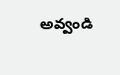అవ్వండి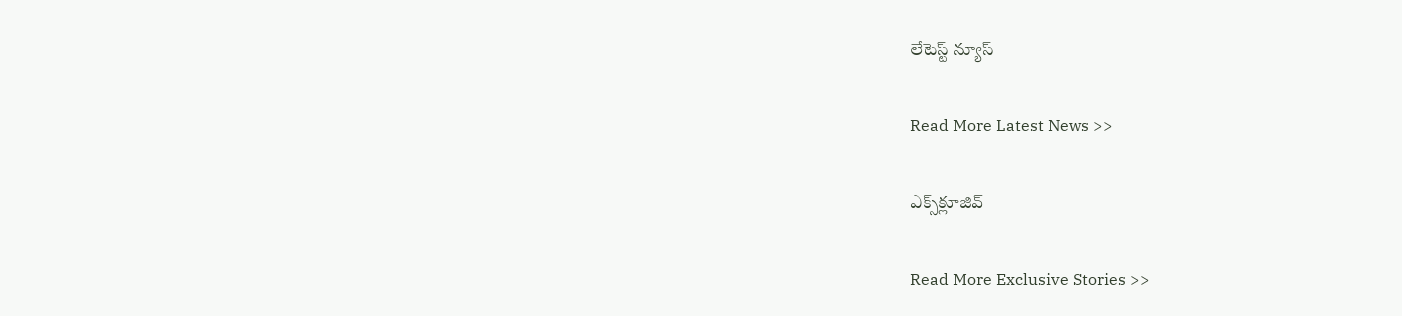లేటెస్ట్ న్యూస్‌

Read More Latest News >>

ఎక్స్‌క్లూజివ్‌

Read More Exclusive Stories >>